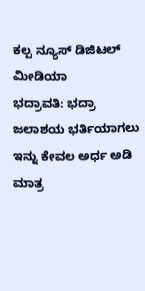ಕಲ್ಪ ನ್ಯೂಸ್ ಡಿಜಿಟಲ್ ಮೀಡಿಯಾ
ಭದ್ರಾವತಿ: ಭದ್ರಾ ಜಲಾಶಯ ಭರ್ತಿಯಾಗಲು ಇನ್ನು ಕೇವಲ ಅರ್ಧ ಅಡಿ ಮಾತ್ರ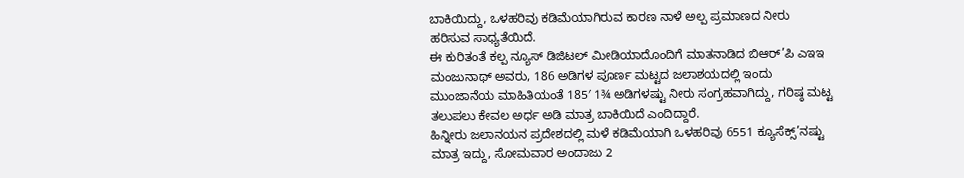ಬಾಕಿಯಿದ್ದು, ಒಳಹರಿವು ಕಡಿಮೆಯಾಗಿರುವ ಕಾರಣ ನಾಳೆ ಅಲ್ಪ ಪ್ರಮಾಣದ ನೀರು ಹರಿಸುವ ಸಾಧ್ಯತೆಯಿದೆ.
ಈ ಕುರಿತಂತೆ ಕಲ್ಪ ನ್ಯೂಸ್ ಡಿಜಿಟಲ್ ಮೀಡಿಯಾದೊಂದಿಗೆ ಮಾತನಾಡಿದ ಬಿಆರ್’ಪಿ ಎಇಇ ಮಂಜುನಾಥ್ ಅವರು, 186 ಅಡಿಗಳ ಪೂರ್ಣ ಮಟ್ಟದ ಜಲಾಶಯದಲ್ಲಿ ಇಂದು ಮುಂಜಾನೆಯ ಮಾಹಿತಿಯಂತೆ 185′ 1¾ ಅಡಿಗಳಷ್ಟು ನೀರು ಸಂಗ್ರಹವಾಗಿದ್ದು, ಗರಿಷ್ಠ ಮಟ್ಟ ತಲುಪಲು ಕೇವಲ ಅರ್ಧ ಅಡಿ ಮಾತ್ರ ಬಾಕಿಯಿದೆ ಎಂದಿದ್ದಾರೆ.
ಹಿನ್ನೀರು ಜಲಾನಯನ ಪ್ರದೇಶದಲ್ಲಿ ಮಳೆ ಕಡಿಮೆಯಾಗಿ ಒಳಹರಿವು 6551 ಕ್ಯೂಸೆಕ್ಸ್’ನಷ್ಟು ಮಾತ್ರ ಇದ್ದು, ಸೋಮವಾರ ಅಂದಾಜು 2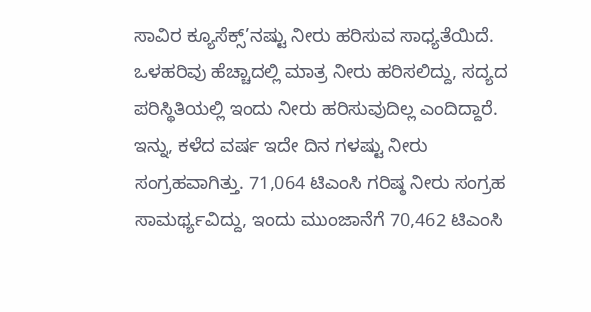ಸಾವಿರ ಕ್ಯೂಸೆಕ್ಸ್’ನಷ್ಟು ನೀರು ಹರಿಸುವ ಸಾಧ್ಯತೆಯಿದೆ. ಒಳಹರಿವು ಹೆಚ್ಚಾದಲ್ಲಿ ಮಾತ್ರ ನೀರು ಹರಿಸಲಿದ್ದು, ಸದ್ಯದ ಪರಿಸ್ಥಿತಿಯಲ್ಲಿ ಇಂದು ನೀರು ಹರಿಸುವುದಿಲ್ಲ ಎಂದಿದ್ದಾರೆ.
ಇನ್ನು, ಕಳೆದ ವರ್ಷ ಇದೇ ದಿನ ಗಳಷ್ಟು ನೀರು ಸಂಗ್ರಹವಾಗಿತ್ತು. 71,064 ಟಿಎಂಸಿ ಗರಿಷ್ಠ ನೀರು ಸಂಗ್ರಹ ಸಾಮರ್ಥ್ಯವಿದ್ದು, ಇಂದು ಮುಂಜಾನೆಗೆ 70,462 ಟಿಎಂಸಿ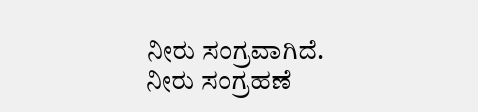ನೀರು ಸಂಗ್ರವಾಗಿದೆ.
ನೀರು ಸಂಗ್ರಹಣೆ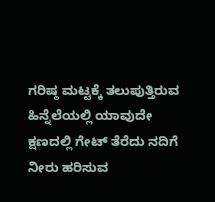ಗರಿಷ್ಠ ಮಟ್ಟಕ್ಕೆ ತಲುಪುತ್ತಿರುವ ಹಿನ್ನೆಲೆಯಲ್ಲಿ ಯಾವುದೇ ಕ್ಷಣದಲ್ಲಿ ಗೇಟ್ ತೆರೆದು ನದಿಗೆ ನೀರು ಹರಿಸುವ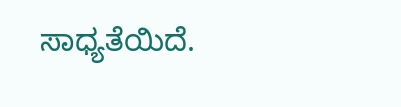ಸಾಧ್ಯತೆಯಿದೆ.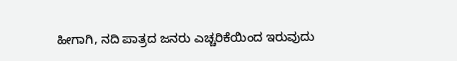ಹೀಗಾಗಿ, ನದಿ ಪಾತ್ರದ ಜನರು ಎಚ್ಚರಿಕೆಯಿಂದ ಇರುವುದು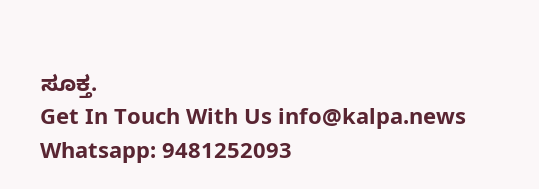ಸೂಕ್ತ.
Get In Touch With Us info@kalpa.news Whatsapp: 9481252093